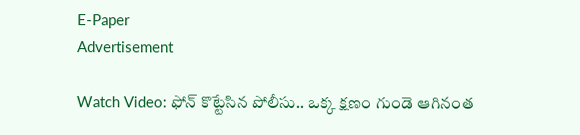E-Paper
Advertisement

Watch Video: ఫోన్ కొట్టేసిన పోలీసు.. ఒక్క క్షణం గుండె ఆగినంత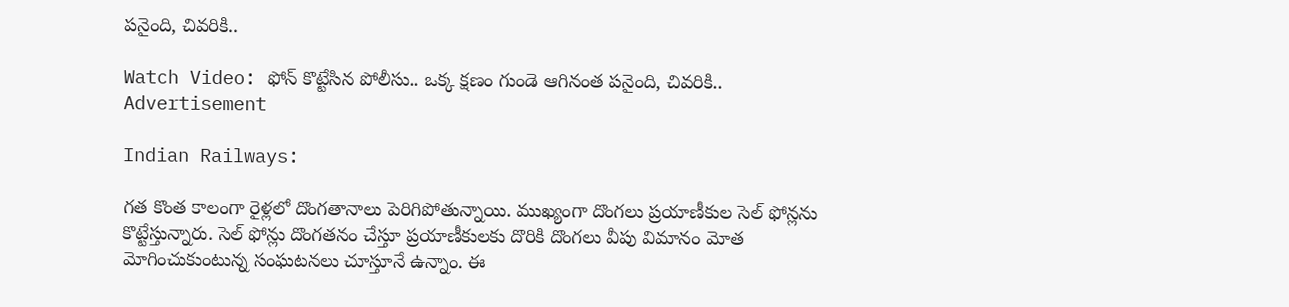పనైంది, చివరికి..

Watch Video: ఫోన్ కొట్టేసిన పోలీసు.. ఒక్క క్షణం గుండె ఆగినంత పనైంది, చివరికి..
Advertisement

Indian Railways:

గత కొంత కాలంగా రైళ్లలో దొంగతానాలు పెరిగిపోతున్నాయి. ముఖ్యంగా దొంగలు ప్రయాణీకుల సెల్ ఫోన్లను కొట్టేస్తున్నారు. సెల్ ఫోన్లు దొంగతనం చేస్తూ ప్రయాణీకులకు దొరికి దొంగలు వీపు విమానం మోత మోగించుకుంటున్న సంఘటనలు చూస్తూనే ఉన్నాం. ఈ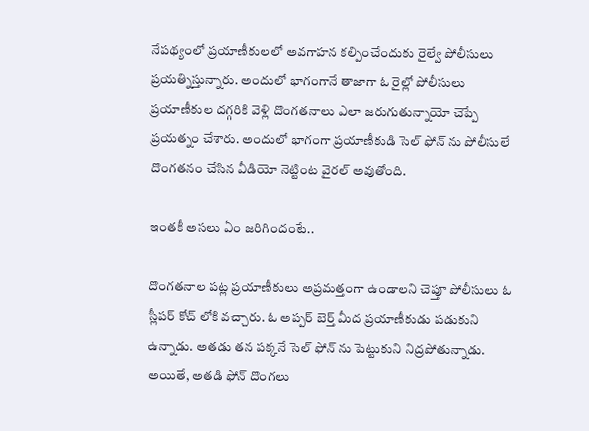నేపథ్యంలో ప్రయాణీకులలో అవగాహన కల్పించేందుకు రైల్వే పోలీసులు ప్రయత్నిస్తున్నారు. అందులో భాగంగానే తాజాగా ఓ రైల్లో పోలీసులు ప్రయాణీకుల దగ్గరికి వెళ్లి దొంగతనాలు ఎలా జరుగుతున్నాయో చెప్పే ప్రయత్నం చేశారు. అందులో భాగంగా ప్రయాణీకుడి సెల్ ఫోన్ ను పోలీసులే దొంగతనం చేసిన వీడియో నెట్టింట వైరల్ అవుతోంది.

ఇంతకీ అసలు ఏం జరిగిందంటే..

దొంగతనాల పట్ల ప్రయాణీకులు అప్రమత్తంగా ఉండాలని చెప్తూ పోలీసులు ఓ స్లీపర్ కోచ్ లోకి వచ్చారు. ఓ అప్పర్ బెర్త్ మీద ప్రయాణీకుడు పడుకుని ఉన్నాడు. అతడు తన పక్కనే సెల్ ఫోన్ ను పెట్టుకుని నిద్రపోతున్నాడు. అయితే, అతడి ఫోన్ దొంగలు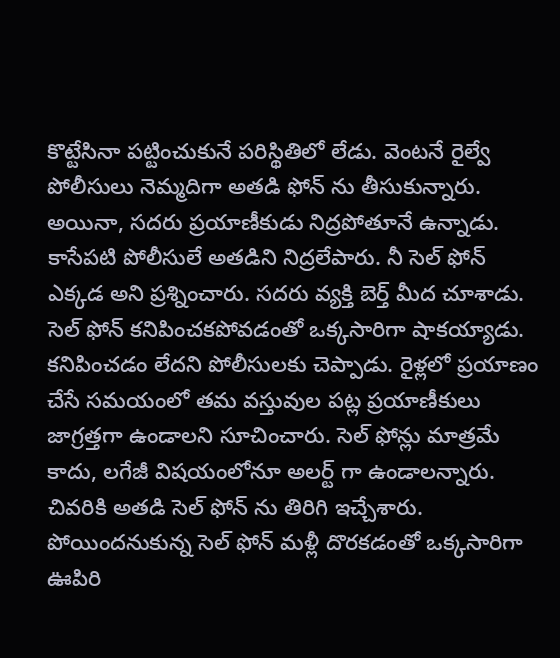కొట్టేసినా పట్టించుకునే పరిస్థితిలో లేడు. వెంటనే రైల్వే పోలీసులు నెమ్మదిగా అతడి ఫోన్ ను తీసుకున్నారు. అయినా, సదరు ప్రయాణీకుడు నిద్రపోతూనే ఉన్నాడు. కాసేపటి పోలీసులే అతడిని నిద్రలేపారు. నీ సెల్ ఫోన్ ఎక్కడ అని ప్రశ్నించారు. సదరు వ్యక్తి బెర్త్ మీద చూశాడు. సెల్ ఫోన్ కనిపించకపోవడంతో ఒక్కసారిగా షాకయ్యాడు. కనిపించడం లేదని పోలీసులకు చెప్పాడు. రైళ్లలో ప్రయాణం చేసే సమయంలో తమ వస్తువుల పట్ల ప్రయాణీకులు జాగ్రత్తగా ఉండాలని సూచించారు. సెల్ ఫోన్లు మాత్రమే కాదు, లగేజీ విషయంలోనూ అలర్ట్ గా ఉండాలన్నారు. చివరికి అతడి సెల్ ఫోన్ ను తిరిగి ఇచ్చేశారు. పోయిందనుకున్న సెల్ ఫోన్ మళ్లీ దొరకడంతో ఒక్కసారిగా ఊపిరి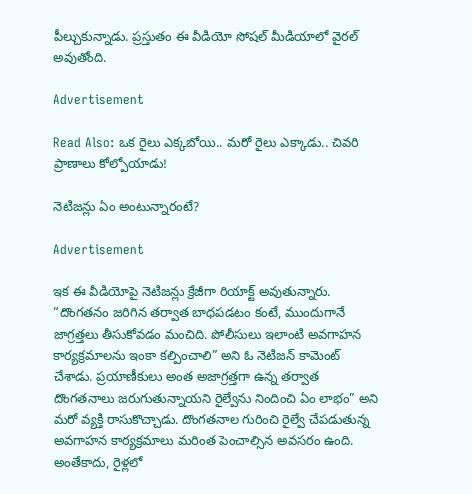పీల్చుకున్నాడు. ప్రస్తుతం ఈ వీడియో సోషల్ మీడియాలో వైరల్ అవుతోంది.

Advertisement

Read Also: ఒక రైలు ఎక్కబోయి.. మరో రైలు ఎక్కాడు.. చివరి ప్రాణాలు కోల్పోయాడు!

నెటిజన్లు ఏం అంటున్నారంటే?

Advertisement

ఇక ఈ వీడియోపై నెటిజన్లు క్రేజీగా రియాక్ట్ అవుతున్నారు. “దొంగతనం జరిగిన తర్వాత బాధపడటం కంటే, ముందుగానే జాగ్రత్తలు తీసుకోవడం మంచిది. పోలీసులు ఇలాంటి అవగాహన కార్యక్రమాలను ఇంకా కల్పించాలి” అని ఓ నెటిజన్ కామెంట్ చేశాడు. ప్రయాణీకులు అంత అజాగ్రత్తగా ఉన్న తర్వాత దొంగతనాలు జరుగుతున్నాయని రైల్వేను నిందించి ఏం లాభం” అని మరో వ్యక్తి రాసుకొచ్చాడు. దొంగతనాల గురించి రైల్వే చేపడుతున్న అవగాహన కార్యక్రమాలు మరింత పెంచాల్సిన అవసరం ఉంది. అంతేకాదు, రైళ్లలో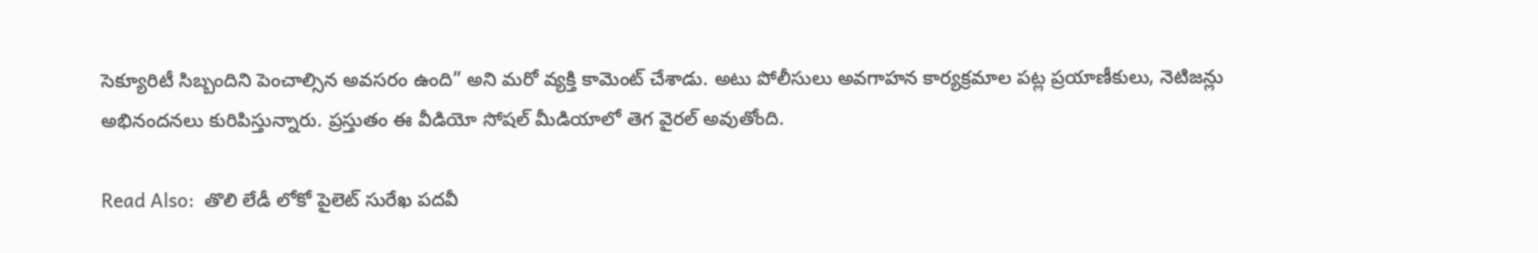సెక్యూరిటీ సిబ్బందిని పెంచాల్సిన అవసరం ఉంది” అని మరో వ్యక్తి కామెంట్ చేశాడు. అటు పోలీసులు అవగాహన కార్యక్రమాల పట్ల ప్రయాణీకులు, నెటిజన్లు అభినందనలు కురిపిస్తున్నారు. ప్రస్తుతం ఈ వీడియో సోషల్ మీడియాలో తెగ వైరల్ అవుతోంది.

Read Also:  తొలి లేడీ లోకో పైలెట్ సురేఖ పదవీ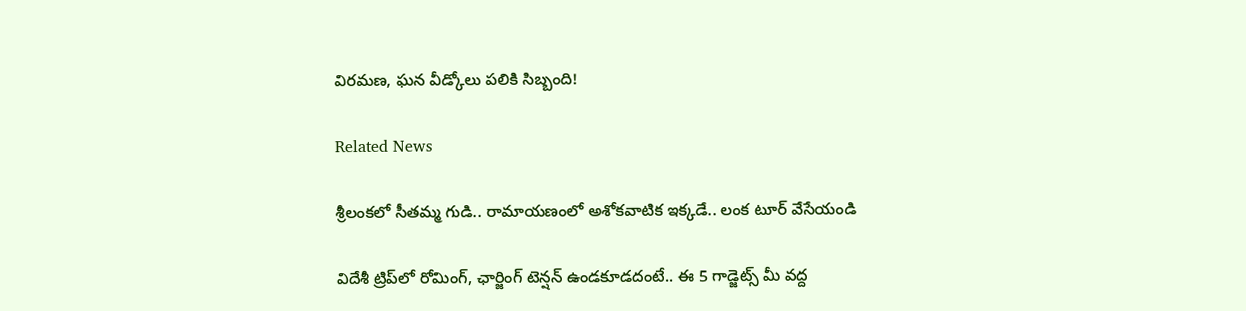విరమణ, ఘన వీడ్కోలు పలికి సిబ్బంది!

Related News

శ్రీలంకలో సీతమ్మ గుడి.. రామాయణంలో అశోకవాటిక ఇక్కడే.. లంక టూర్ వేసేయండి

విదేశీ ట్రిప్‌లో రోమింగ్, ఛార్జింగ్ టెన్షన్ ఉండకూడదంటే.. ఈ 5 గాడ్జెట్స్ మీ వద్ద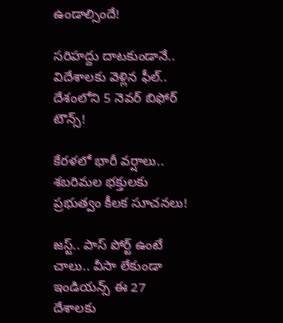ఉండాల్సిందే!

సరిహద్దు దాటకుండానే.. విదేశాలకు వెళ్లిన ఫీల్.. దేశంలోని 5 నెవర్ బిఫోర్ టౌన్స్!

కేరళలో భారీ వర్షాలు.. శబరిమల భక్తులకు ప్రభుత్వం కీలక సూచనలు!

జస్ట్.. పాస్‌ పోర్ట్ ఉంటే చాలు.. వీసా లేకుండా ఇండియన్స్ ఈ 27 దేశాలకు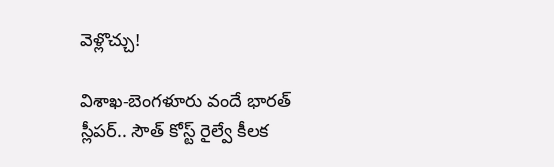వెళ్లొచ్చు!

విశాఖ-బెంగళూరు వందే భారత్ స్లీపర్‌.. సౌత్ కోస్ట్ రైల్వే కీలక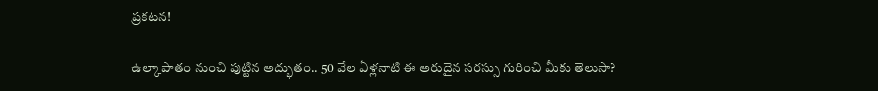ప్రకటన!

ఉల్కాపాతం నుంచి పుట్టిన అద్భుతం.. 50 వేల ఏళ్లనాటి ఈ అరుదైన సరస్సు గురించి మీకు తెలుసా?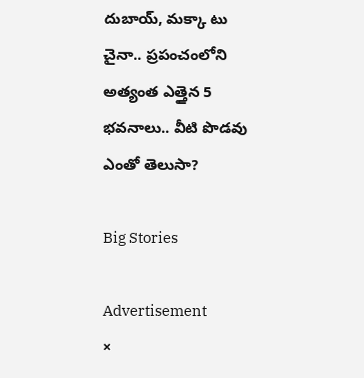దుబాయ్, మక్కా టు చైనా.. ప్రపంచంలోని అత్యంత ఎత్తైన 5 భవనాలు.. వీటి పొడవు ఎంతో తెలుసా?

Big Stories

Advertisement
×